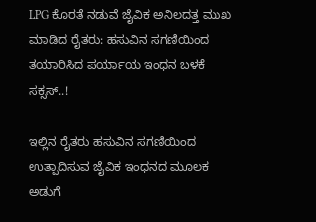LPG ಕೊರತೆ ನಡುವೆ ಜೈವಿಕ ಅನಿಲದತ್ತ ಮುಖ ಮಾಡಿದ ರೈತರು: ಹಸುವಿನ ಸಗಣಿಯಿಂದ ತಯಾರಿಸಿದ ಪರ್ಯಾಯ ಇಂಧನ ಬಳಕೆ ಸಕ್ಸಸ್..!

ಇಲ್ಲಿನ ರೈತರು ಹಸುವಿನ ಸಗಣಿಯಿಂದ ಉತ್ಪಾದಿಸುವ ಜೈವಿಕ ಇಂಧನದ ಮೂಲಕ ಅಡುಗೆ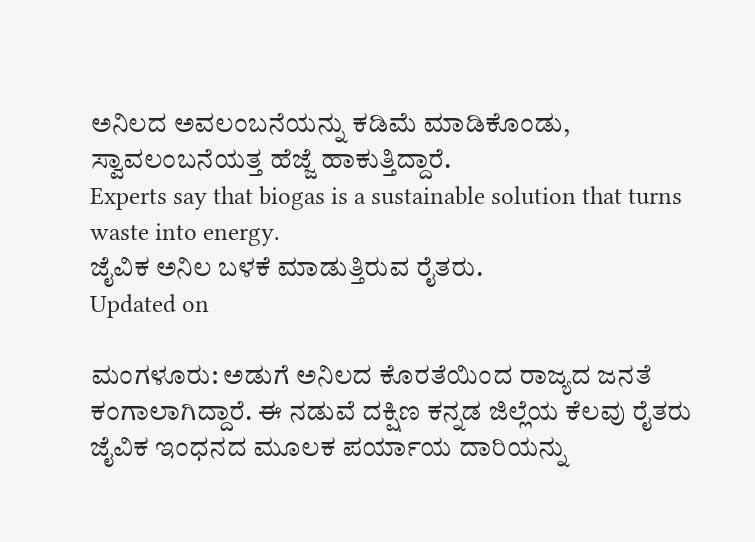ಅನಿಲದ ಅವಲಂಬನೆಯನ್ನು ಕಡಿಮೆ ಮಾಡಿಕೊಂಡು, ಸ್ವಾವಲಂಬನೆಯತ್ತ ಹೆಜ್ಜೆ ಹಾಕುತ್ತಿದ್ದಾರೆ.
Experts say that biogas is a sustainable solution that turns waste into energy.
ಜೈವಿಕ ಅನಿಲ ಬಳಕೆ ಮಾಡುತ್ತಿರುವ ರೈತರು.
Updated on

ಮಂಗಳೂರು: ಅಡುಗೆ ಅನಿಲದ ಕೊರತೆಯಿಂದ ರಾಜ್ಯದ ಜನತೆ ಕಂಗಾಲಾಗಿದ್ದಾರೆ. ಈ ನಡುವೆ ದಕ್ಷಿಣ ಕನ್ನಡ ಜಿಲ್ಲೆಯ ಕೆಲವು ರೈತರು ಜೈವಿಕ ಇಂಧನದ ಮೂಲಕ ಪರ್ಯಾಯ ದಾರಿಯನ್ನು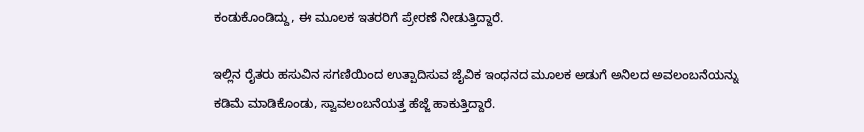ಕಂಡುಕೊಂಡಿದ್ದು, ಈ ಮೂಲಕ ಇತರರಿಗೆ ಪ್ರೇರಣೆ ನೀಡುತ್ತಿದ್ದಾರೆ.

ಇಲ್ಲಿನ ರೈತರು ಹಸುವಿನ ಸಗಣಿಯಿಂದ ಉತ್ಪಾದಿಸುವ ಜೈವಿಕ ಇಂಧನದ ಮೂಲಕ ಅಡುಗೆ ಅನಿಲದ ಅವಲಂಬನೆಯನ್ನು ಕಡಿಮೆ ಮಾಡಿಕೊಂಡು, ಸ್ವಾವಲಂಬನೆಯತ್ತ ಹೆಜ್ಜೆ ಹಾಕುತ್ತಿದ್ದಾರೆ.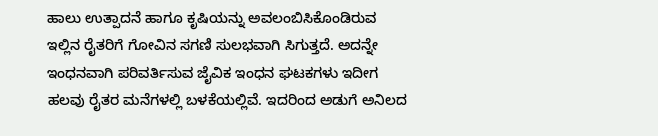ಹಾಲು ಉತ್ಪಾದನೆ ಹಾಗೂ ಕೃಷಿಯನ್ನು ಅವಲಂಬಿಸಿಕೊಂಡಿರುವ ಇಲ್ಲಿನ ರೈತರಿಗೆ ಗೋವಿನ ಸಗಣಿ ಸುಲಭವಾಗಿ ಸಿಗುತ್ತದೆ. ಅದನ್ನೇ ಇಂಧನವಾಗಿ ಪರಿವರ್ತಿಸುವ ಜೈವಿಕ ಇಂಧನ ಘಟಕಗಳು ಇದೀಗ ಹಲವು ರೈತರ ಮನೆಗಳಲ್ಲಿ ಬಳಕೆಯಲ್ಲಿವೆ. ಇದರಿಂದ ಅಡುಗೆ ಅನಿಲದ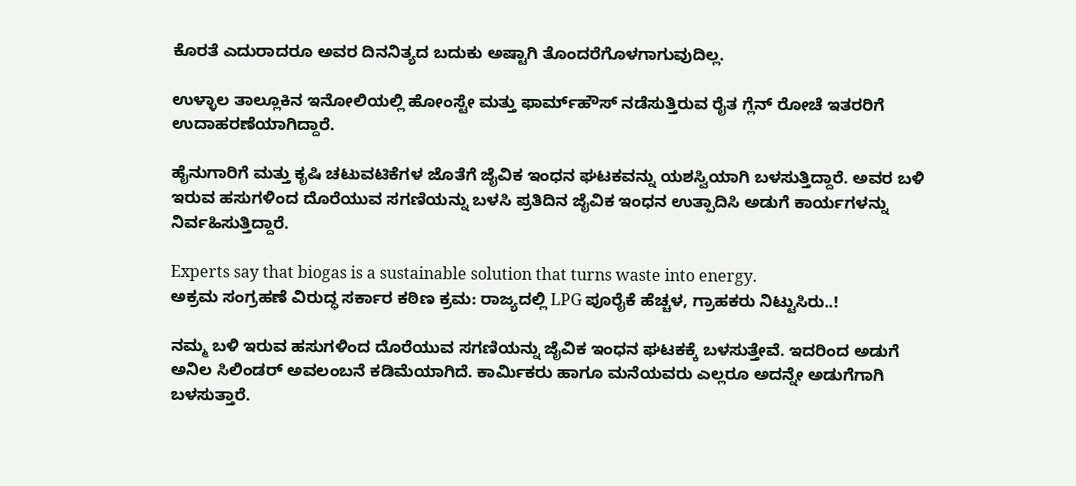ಕೊರತೆ ಎದುರಾದರೂ ಅವರ ದಿನನಿತ್ಯದ ಬದುಕು ಅಷ್ಟಾಗಿ ತೊಂದರೆಗೊಳಗಾಗುವುದಿಲ್ಲ.

ಉಳ್ಳಾಲ ತಾಲ್ಲೂಕಿನ ಇನೋಲಿಯಲ್ಲಿ ಹೋಂಸ್ಟೇ ಮತ್ತು ಫಾರ್ಮ್‌ಹೌಸ್ ನಡೆಸುತ್ತಿರುವ ರೈತ ಗ್ಲೆನ್ ರೋಚೆ ಇತರರಿಗೆ ಉದಾಹರಣೆಯಾಗಿದ್ದಾರೆ.

ಹೈನುಗಾರಿಗೆ ಮತ್ತು ಕೃಷಿ ಚಟುವಟಿಕೆಗಳ ಜೊತೆಗೆ ಜೈವಿಕ ಇಂಧನ ಘಟಕವನ್ನು ಯಶಸ್ವಿಯಾಗಿ ಬಳಸುತ್ತಿದ್ದಾರೆ. ಅವರ ಬಳಿ ಇರುವ ಹಸುಗಳಿಂದ ದೊರೆಯುವ ಸಗಣಿಯನ್ನು ಬಳಸಿ ಪ್ರತಿದಿನ ಜೈವಿಕ ಇಂಧನ ಉತ್ಪಾದಿಸಿ ಅಡುಗೆ ಕಾರ್ಯಗಳನ್ನು ನಿರ್ವಹಿಸುತ್ತಿದ್ದಾರೆ.

Experts say that biogas is a sustainable solution that turns waste into energy.
ಅಕ್ರಮ ಸಂಗ್ರಹಣೆ ವಿರುದ್ಧ ಸರ್ಕಾರ ಕಠಿಣ ಕ್ರಮ: ರಾಜ್ಯದಲ್ಲಿ LPG ಪೂರೈಕೆ ಹೆಚ್ಚಳ, ಗ್ರಾಹಕರು ನಿಟ್ಟುಸಿರು..!

ನಮ್ಮ ಬಳಿ ಇರುವ ಹಸುಗಳಿಂದ ದೊರೆಯುವ ಸಗಣಿಯನ್ನು ಜೈವಿಕ ಇಂಧನ ಘಟಕಕ್ಕೆ ಬಳಸುತ್ತೇವೆ. ಇದರಿಂದ ಅಡುಗೆ ಅನಿಲ ಸಿಲಿಂಡರ್ ಅವಲಂಬನೆ ಕಡಿಮೆಯಾಗಿದೆ. ಕಾರ್ಮಿಕರು ಹಾಗೂ ಮನೆಯವರು ಎಲ್ಲರೂ ಅದನ್ನೇ ಅಡುಗೆಗಾಗಿ ಬಳಸುತ್ತಾರೆ.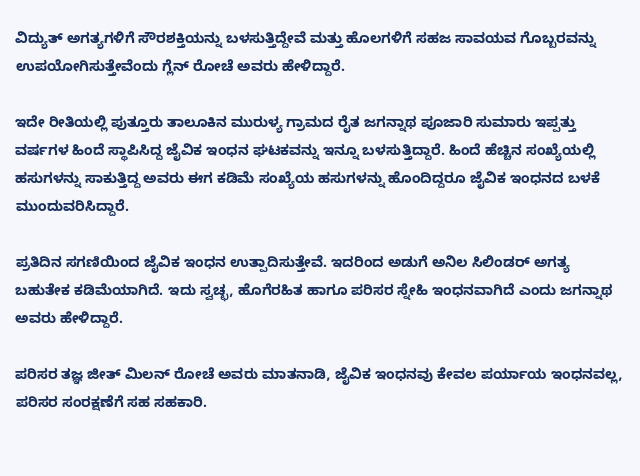ವಿದ್ಯುತ್ ಅಗತ್ಯಗಳಿಗೆ ಸೌರಶಕ್ತಿಯನ್ನು ಬಳಸುತ್ತಿದ್ದೇವೆ ಮತ್ತು ಹೊಲಗಳಿಗೆ ಸಹಜ ಸಾವಯವ ಗೊಬ್ಬರವನ್ನು ಉಪಯೋಗಿಸುತ್ತೇವೆಂದು ಗ್ಲೆನ್ ರೋಚೆ ಅವರು ಹೇಳಿದ್ದಾರೆ.

ಇದೇ ರೀತಿಯಲ್ಲಿ ಪುತ್ತೂರು ತಾಲೂಕಿನ ಮುರುಳ್ಯ ಗ್ರಾಮದ ರೈತ ಜಗನ್ನಾಥ ಪೂಜಾರಿ ಸುಮಾರು ಇಪ್ಪತ್ತು ವರ್ಷಗಳ ಹಿಂದೆ ಸ್ಥಾಪಿಸಿದ್ದ ಜೈವಿಕ ಇಂಧನ ಘಟಕವನ್ನು ಇನ್ನೂ ಬಳಸುತ್ತಿದ್ದಾರೆ. ಹಿಂದೆ ಹೆಚ್ಚಿನ ಸಂಖ್ಯೆಯಲ್ಲಿ ಹಸುಗಳನ್ನು ಸಾಕುತ್ತಿದ್ದ ಅವರು ಈಗ ಕಡಿಮೆ ಸಂಖ್ಯೆಯ ಹಸುಗಳನ್ನು ಹೊಂದಿದ್ದರೂ ಜೈವಿಕ ಇಂಧನದ ಬಳಕೆ ಮುಂದುವರಿಸಿದ್ದಾರೆ.

ಪ್ರತಿದಿನ ಸಗಣಿಯಿಂದ ಜೈವಿಕ ಇಂಧನ ಉತ್ಪಾದಿಸುತ್ತೇವೆ. ಇದರಿಂದ ಅಡುಗೆ ಅನಿಲ ಸಿಲಿಂಡರ್ ಅಗತ್ಯ ಬಹುತೇಕ ಕಡಿಮೆಯಾಗಿದೆ. ಇದು ಸ್ವಚ್ಛ, ಹೊಗೆರಹಿತ ಹಾಗೂ ಪರಿಸರ ಸ್ನೇಹಿ ಇಂಧನವಾಗಿದೆ ಎಂದು ಜಗನ್ನಾಥ ಅವರು ಹೇಳಿದ್ದಾರೆ.

ಪರಿಸರ ತಜ್ಞ ಜೀತ್ ಮಿಲನ್ ರೋಚೆ ಅವರು ಮಾತನಾಡಿ, ಜೈವಿಕ ಇಂಧನವು ಕೇವಲ ಪರ್ಯಾಯ ಇಂಧನವಲ್ಲ, ಪರಿಸರ ಸಂರಕ್ಷಣೆಗೆ ಸಹ ಸಹಕಾರಿ.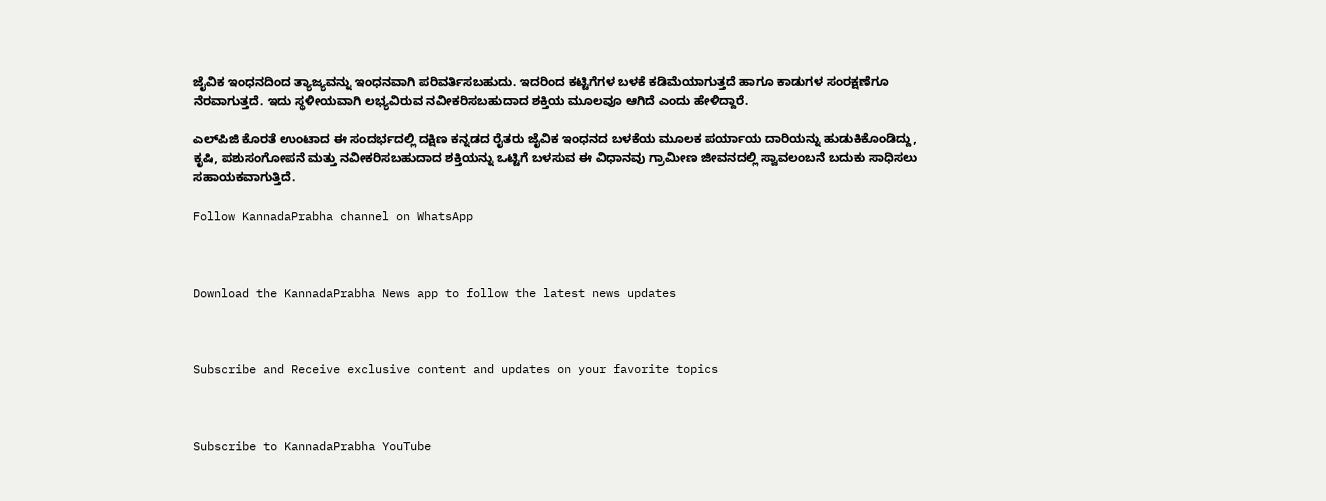ಜೈವಿಕ ಇಂಧನದಿಂದ ತ್ಯಾಜ್ಯವನ್ನು ಇಂಧನವಾಗಿ ಪರಿವರ್ತಿಸಬಹುದು. ಇದರಿಂದ ಕಟ್ಟಿಗೆಗಳ ಬಳಕೆ ಕಡಿಮೆಯಾಗುತ್ತದೆ ಹಾಗೂ ಕಾಡುಗಳ ಸಂರಕ್ಷಣೆಗೂ ನೆರವಾಗುತ್ತದೆ. ಇದು ಸ್ಥಳೀಯವಾಗಿ ಲಭ್ಯವಿರುವ ನವೀಕರಿಸಬಹುದಾದ ಶಕ್ತಿಯ ಮೂಲವೂ ಆಗಿದೆ ಎಂದು ಹೇಳಿದ್ದಾರೆ.

ಎಲ್‌ಪಿಜಿ ಕೊರತೆ ಉಂಟಾದ ಈ ಸಂದರ್ಭದಲ್ಲಿ ದಕ್ಷಿಣ ಕನ್ನಡದ ರೈತರು ಜೈವಿಕ ಇಂಧನದ ಬಳಕೆಯ ಮೂಲಕ ಪರ್ಯಾಯ ದಾರಿಯನ್ನು ಹುಡುಕಿಕೊಂಡಿದ್ದು, ಕೃಷಿ, ಪಶುಸಂಗೋಪನೆ ಮತ್ತು ನವೀಕರಿಸಬಹುದಾದ ಶಕ್ತಿಯನ್ನು ಒಟ್ಟಿಗೆ ಬಳಸುವ ಈ ವಿಧಾನವು ಗ್ರಾಮೀಣ ಜೀವನದಲ್ಲಿ ಸ್ವಾವಲಂಬನೆ ಬದುಕು ಸಾಧಿಸಲು ಸಹಾಯಕವಾಗುತ್ತಿದೆ.

Follow KannadaPrabha channel on WhatsApp



Download the KannadaPrabha News app to follow the latest news updates



Subscribe and Receive exclusive content and updates on your favorite topics



Subscribe to KannadaPrabha YouTube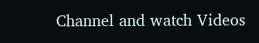Channel and watch Videos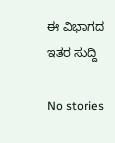ಈ ವಿಭಾಗದ ಇತರ ಸುದ್ದಿ

No stories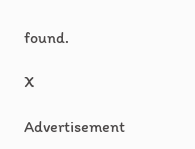found.

X

Advertisement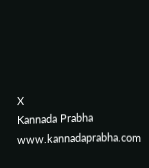X
Kannada Prabha
www.kannadaprabha.com